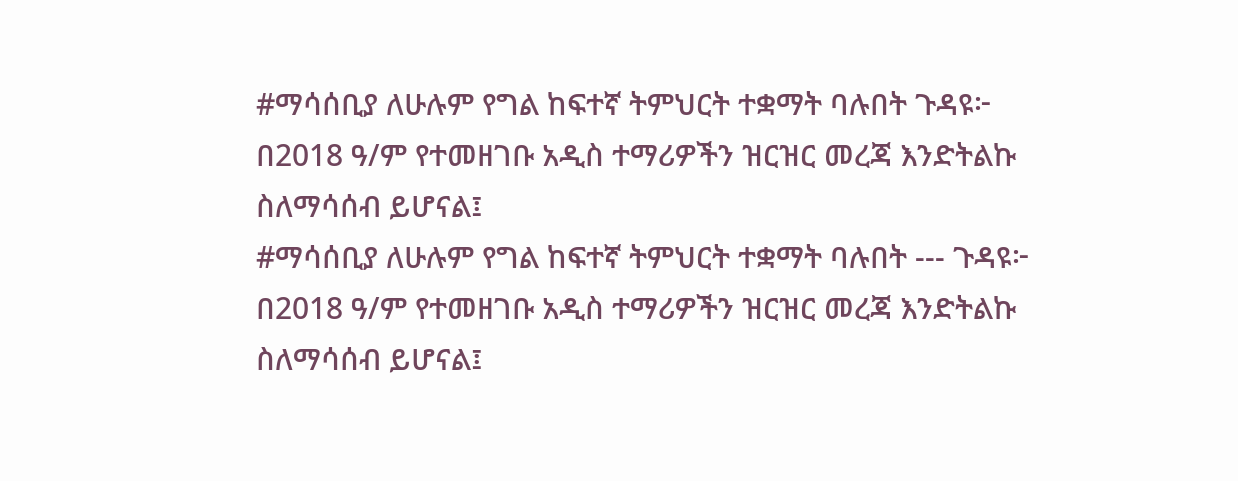#ማሳሰቢያ ለሁሉም የግል ከፍተኛ ትምህርት ተቋማት ባሉበት ጉዳዩ፦ በ2018 ዓ/ም የተመዘገቡ አዲስ ተማሪዎችን ዝርዝር መረጃ እንድትልኩ ስለማሳሰብ ይሆናል፤
#ማሳሰቢያ ለሁሉም የግል ከፍተኛ ትምህርት ተቋማት ባሉበት --- ጉዳዩ፦ በ2018 ዓ/ም የተመዘገቡ አዲስ ተማሪዎችን ዝርዝር መረጃ እንድትልኩ ስለማሳሰብ ይሆናል፤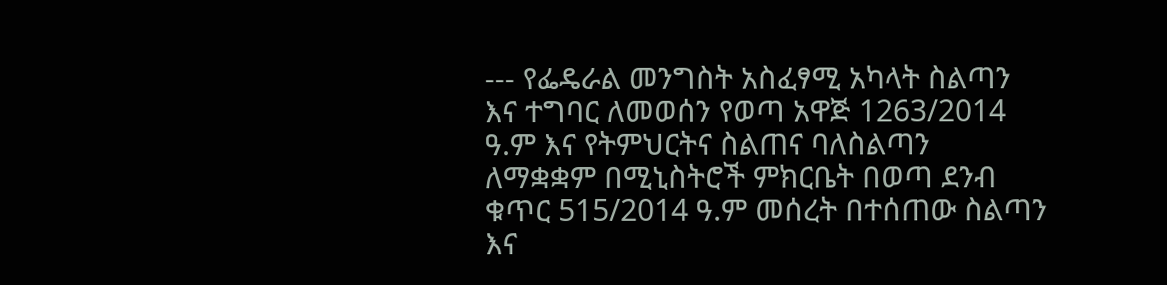--- የፌዴራል መንግስት አስፈፃሚ አካላት ስልጣን እና ተግባር ለመወሰን የወጣ አዋጅ 1263/2014 ዓ.ም እና የትምህርትና ስልጠና ባለስልጣን ለማቋቋም በሚኒስትሮች ምክርቤት በወጣ ደንብ ቁጥር 515/2014 ዓ.ም መሰረት በተሰጠው ስልጣን እና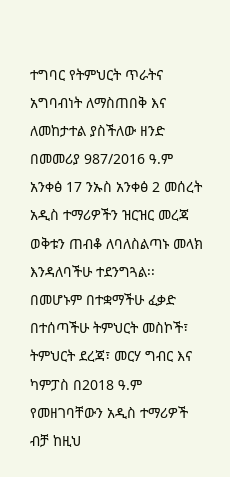ተግባር የትምህርት ጥራትና አግባብነት ለማስጠበቅ እና ለመከታተል ያስችለው ዘንድ በመመሪያ 987/2016 ዓ.ም አንቀፅ 17 ንኡስ አንቀፅ 2 መሰረት አዲስ ተማሪዎችን ዝርዝር መረጃ ወቅቱን ጠብቆ ለባለስልጣኑ መላክ እንዳለባችሁ ተደንግጓል፡፡ በመሆኑም በተቋማችሁ ፈቃድ በተሰጣችሁ ትምህርት መስኮች፣ ትምህርት ደረጃ፣ መርሃ ግብር እና ካምፓስ በ2018 ዓ.ም የመዘገባቸውን አዲስ ተማሪዎች ብቻ ከዚህ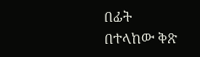በፊት በተላከው ቅጽ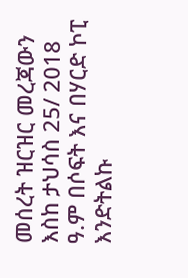መሰረት ዝርዝር መረጃውን እስከ ታህሳስ 25/ 2018 ዓ.ም በሶፍት እና በሃርድ ኮፒ እንድትልኩ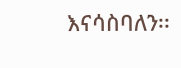እናሳስባለን፡፡